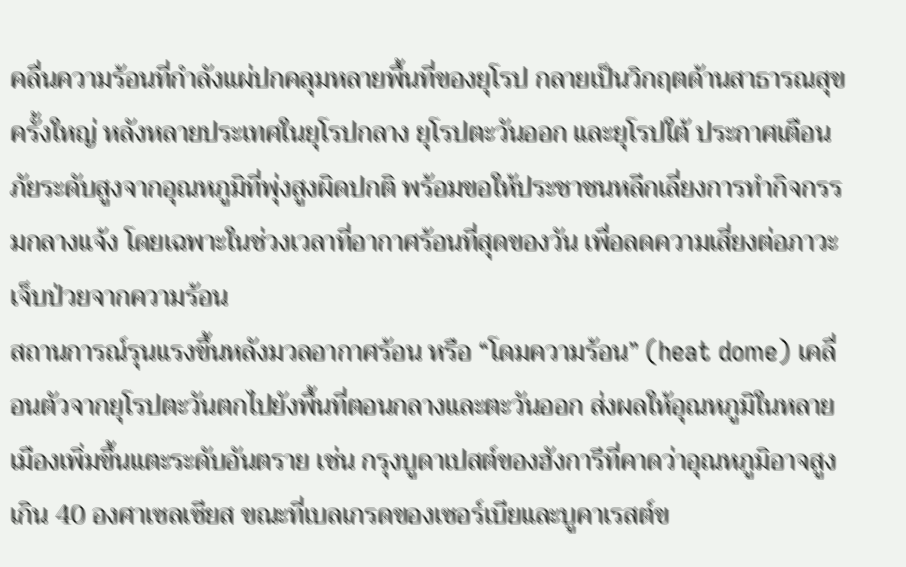คลื่นความร้อนที่กำลังแผ่ปกคลุมหลายพื้นที่ของยุโรป กลายเป็นวิกฤตด้านสาธารณสุขครั้งใหญ่ หลังหลายประเทศในยุโรปกลาง ยุโรปตะวันออก และยุโรปใต้ ประกาศเตือนภัยระดับสูงจากอุณหภูมิที่พุ่งสูงผิดปกติ พร้อมขอให้ประชาชนหลีกเลี่ยงการทำกิจกรรมกลางแจ้ง โดยเฉพาะในช่วงเวลาที่อากาศร้อนที่สุดของวัน เพื่อลดความเสี่ยงต่อภาวะเจ็บป่วยจากความร้อน
สถานการณ์รุนแรงขึ้นหลังมวลอากาศร้อน หรือ “โดมความร้อน” (heat dome) เคลื่อนตัวจากยุโรปตะวันตกไปยังพื้นที่ตอนกลางและตะวันออก ส่งผลให้อุณหภูมิในหลายเมืองเพิ่มขึ้นแตะระดับอันตราย เช่น กรุงบูดาเปสต์ของฮังการีที่คาดว่าอุณหภูมิอาจสูงเกิน 40 องศาเซลเซียส ขณะที่เบลเกรดของเซอร์เบียและบูคาเรสต์ข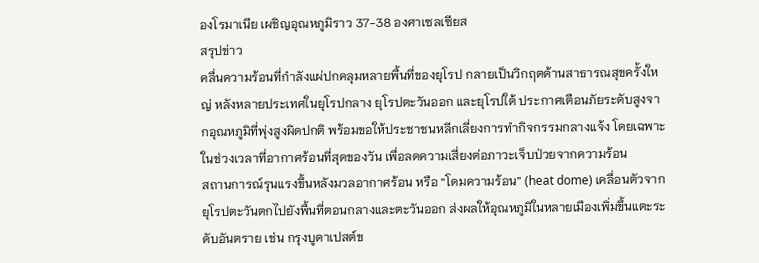องโรมาเนีย เผชิญอุณหภูมิราว 37-38 องศาเซลเซียส
สรุปข่าว
คลื่นความร้อนที่กำลังแผ่ปกคลุมหลายพื้นที่ของยุโรป กลายเป็นวิกฤตด้านสาธารณสุขครั้งใหญ่ หลังหลายประเทศในยุโรปกลาง ยุโรปตะวันออก และยุโรปใต้ ประกาศเตือนภัยระดับสูงจากอุณหภูมิที่พุ่งสูงผิดปกติ พร้อมขอให้ประชาชนหลีกเลี่ยงการทำกิจกรรมกลางแจ้ง โดยเฉพาะในช่วงเวลาที่อากาศร้อนที่สุดของวัน เพื่อลดความเสี่ยงต่อภาวะเจ็บป่วยจากความร้อน
สถานการณ์รุนแรงขึ้นหลังมวลอากาศร้อน หรือ “โดมความร้อน” (heat dome) เคลื่อนตัวจากยุโรปตะวันตกไปยังพื้นที่ตอนกลางและตะวันออก ส่งผลให้อุณหภูมิในหลายเมืองเพิ่มขึ้นแตะระดับอันตราย เช่น กรุงบูดาเปสต์ข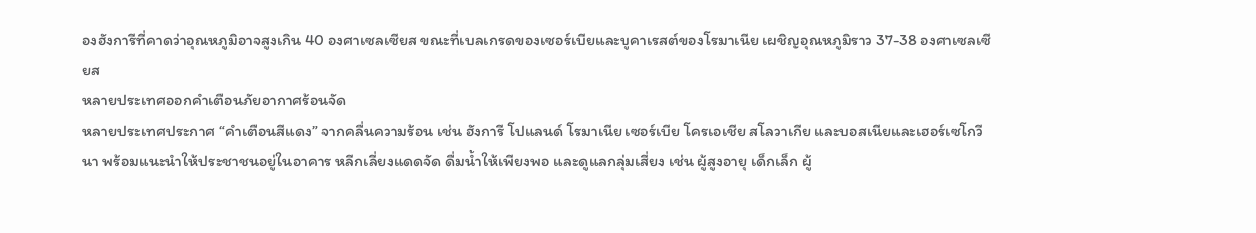องฮังการีที่คาดว่าอุณหภูมิอาจสูงเกิน 40 องศาเซลเซียส ขณะที่เบลเกรดของเซอร์เบียและบูคาเรสต์ของโรมาเนีย เผชิญอุณหภูมิราว 37-38 องศาเซลเซียส
หลายประเทศออกคำเตือนภัยอากาศร้อนจัด
หลายประเทศประกาศ “คำเตือนสีแดง” จากคลื่นความร้อน เช่น ฮังการี โปแลนด์ โรมาเนีย เซอร์เบีย โครเอเชีย สโลวาเกีย และบอสเนียและเฮอร์เซโกวีนา พร้อมแนะนำให้ประชาชนอยู่ในอาคาร หลีกเลี่ยงแดดจัด ดื่มน้ำให้เพียงพอ และดูแลกลุ่มเสี่ยง เช่น ผู้สูงอายุ เด็กเล็ก ผู้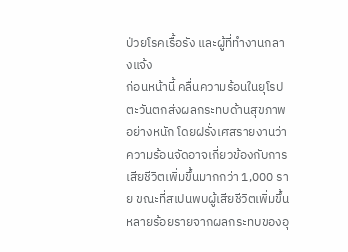ป่วยโรคเรื้อรัง และผู้ที่ทำงานกลางแจ้ง
ก่อนหน้านี้ คลื่นความร้อนในยุโรปตะวันตกส่งผลกระทบด้านสุขภาพอย่างหนัก โดยฝรั่งเศสรายงานว่าความร้อนจัดอาจเกี่ยวข้องกับการเสียชีวิตเพิ่มขึ้นมากกว่า 1,000 ราย ขณะที่สเปนพบผู้เสียชีวิตเพิ่มขึ้นหลายร้อยรายจากผลกระทบของอุ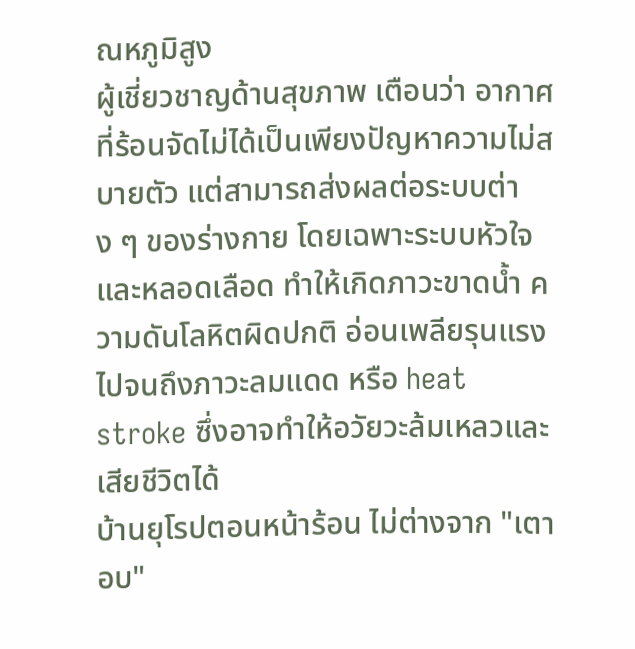ณหภูมิสูง
ผู้เชี่ยวชาญด้านสุขภาพ เตือนว่า อากาศที่ร้อนจัดไม่ได้เป็นเพียงปัญหาความไม่สบายตัว แต่สามารถส่งผลต่อระบบต่าง ๆ ของร่างกาย โดยเฉพาะระบบหัวใจและหลอดเลือด ทำให้เกิดภาวะขาดน้ำ ความดันโลหิตผิดปกติ อ่อนเพลียรุนแรง ไปจนถึงภาวะลมแดด หรือ heat stroke ซึ่งอาจทำให้อวัยวะล้มเหลวและเสียชีวิตได้
บ้านยุโรปตอนหน้าร้อน ไม่ต่างจาก "เตาอบ"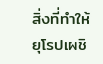สิ่งที่ทำให้ยุโรปเผชิ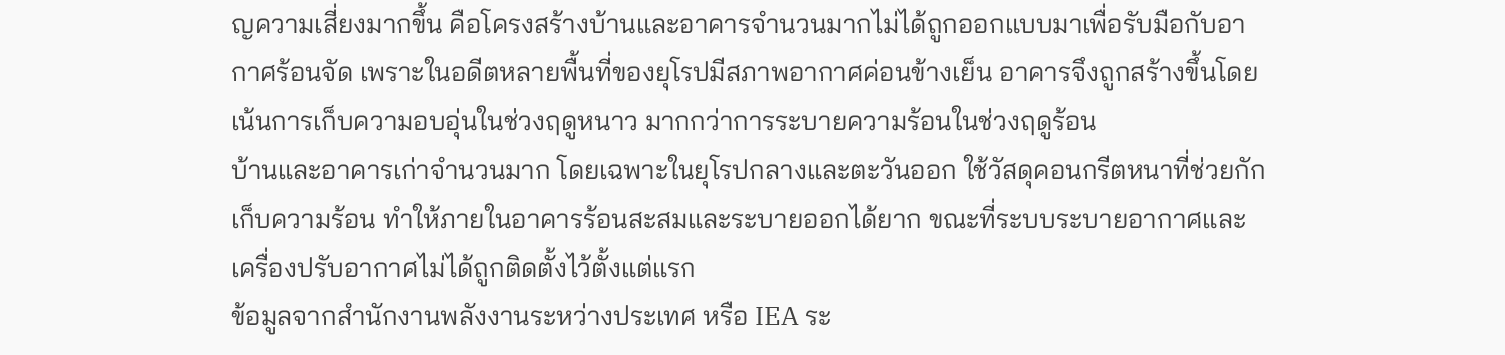ญความเสี่ยงมากขึ้น คือโครงสร้างบ้านและอาคารจำนวนมากไม่ได้ถูกออกแบบมาเพื่อรับมือกับอากาศร้อนจัด เพราะในอดีตหลายพื้นที่ของยุโรปมีสภาพอากาศค่อนข้างเย็น อาคารจึงถูกสร้างขึ้นโดยเน้นการเก็บความอบอุ่นในช่วงฤดูหนาว มากกว่าการระบายความร้อนในช่วงฤดูร้อน
บ้านและอาคารเก่าจำนวนมาก โดยเฉพาะในยุโรปกลางและตะวันออก ใช้วัสดุคอนกรีตหนาที่ช่วยกักเก็บความร้อน ทำให้ภายในอาคารร้อนสะสมและระบายออกได้ยาก ขณะที่ระบบระบายอากาศและเครื่องปรับอากาศไม่ได้ถูกติดตั้งไว้ตั้งแต่แรก
ข้อมูลจากสำนักงานพลังงานระหว่างประเทศ หรือ IEA ระ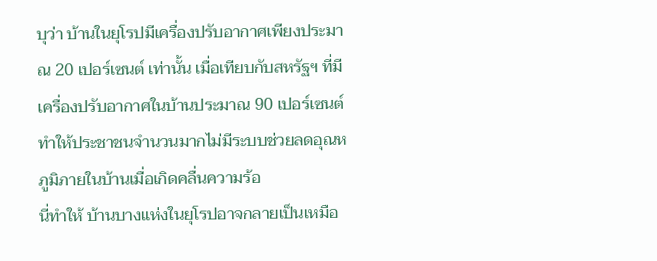บุว่า บ้านในยุโรปมีเครื่องปรับอากาศเพียงประมาณ 20 เปอร์เซนต์ เท่านั้น เมื่อเทียบกับสหรัฐฯ ที่มีเครื่องปรับอากาศในบ้านประมาณ 90 เปอร์เซนต์ ทำให้ประชาชนจำนวนมากไม่มีระบบช่วยลดอุณหภูมิภายในบ้านเมื่อเกิดคลื่นความร้อ
นี่ทำให้ บ้านบางแห่งในยุโรปอาจกลายเป็นเหมือ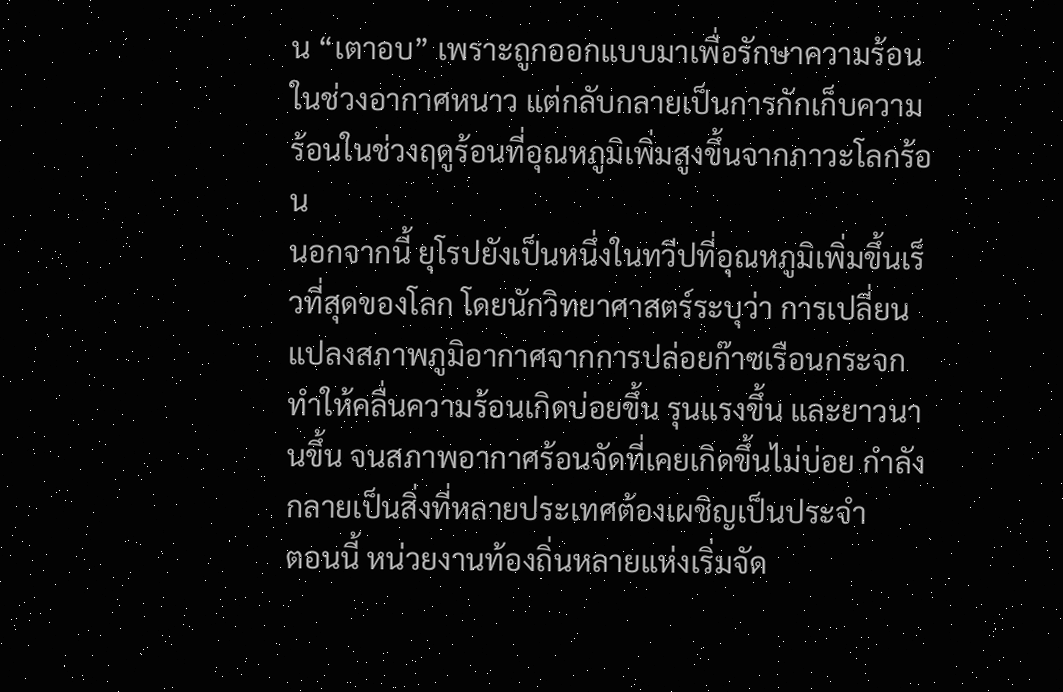น “เตาอบ” เพราะถูกออกแบบมาเพื่อรักษาความร้อนในช่วงอากาศหนาว แต่กลับกลายเป็นการกักเก็บความร้อนในช่วงฤดูร้อนที่อุณหภูมิเพิ่มสูงขึ้นจากภาวะโลกร้อน
นอกจากนี้ ยุโรปยังเป็นหนึ่งในทวีปที่อุณหภูมิเพิ่มขึ้นเร็วที่สุดของโลก โดยนักวิทยาศาสตร์ระบุว่า การเปลี่ยนแปลงสภาพภูมิอากาศจากการปล่อยก๊าซเรือนกระจก ทำให้คลื่นความร้อนเกิดบ่อยขึ้น รุนแรงขึ้น และยาวนานขึ้น จนสภาพอากาศร้อนจัดที่เคยเกิดขึ้นไม่บ่อย กำลังกลายเป็นสิ่งที่หลายประเทศต้องเผชิญเป็นประจำ
ตอนนี้ หน่วยงานท้องถิ่นหลายแห่งเริ่มจัด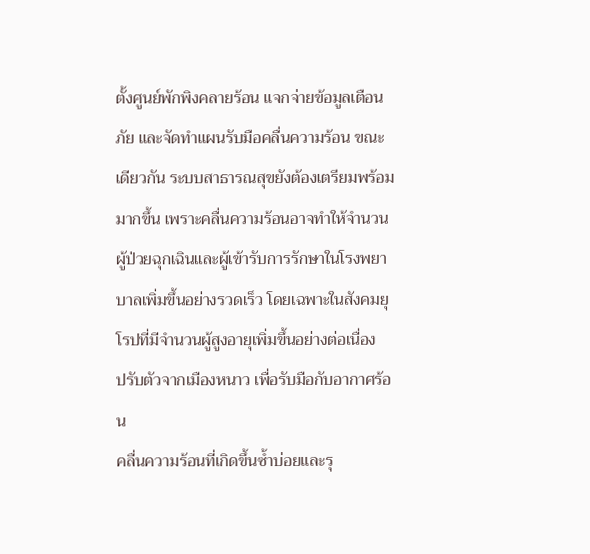ตั้งศูนย์พักพิงคลายร้อน แจกจ่ายข้อมูลเตือนภัย และจัดทำแผนรับมือคลื่นความร้อน ขณะเดียวกัน ระบบสาธารณสุขยังต้องเตรียมพร้อมมากขึ้น เพราะคลื่นความร้อนอาจทำให้จำนวนผู้ป่วยฉุกเฉินและผู้เข้ารับการรักษาในโรงพยาบาลเพิ่มขึ้นอย่างรวดเร็ว โดยเฉพาะในสังคมยุโรปที่มีจำนวนผู้สูงอายุเพิ่มขึ้นอย่างต่อเนื่อง
ปรับตัวจากเมืองหนาว เพื่อรับมือกับอากาศร้อน
คลื่นความร้อนที่เกิดขึ้นซ้ำบ่อยและรุ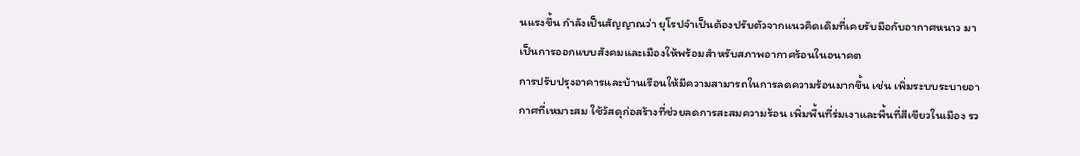นแรงขึ้น กำลังเป็นสัญญาณว่า ยุโรปจำเป็นต้องปรับตัวจากแนวคิดเดิมที่เคยรับมือกับอากาศหนาว มาเป็นการออกแบบสังคมและเมืองให้พร้อมสำหรับสภาพอากาศร้อนในอนาคต
การปรับปรุงอาคารและบ้านเรือนให้มีความสามารถในการลดความร้อนมากขึ้น เช่น เพิ่มระบบระบายอากาศที่เหมาะสม ใช้วัสดุก่อสร้างที่ช่วยลดการสะสมความร้อน เพิ่มพื้นที่ร่มเงาและพื้นที่สีเขียวในเมือง รว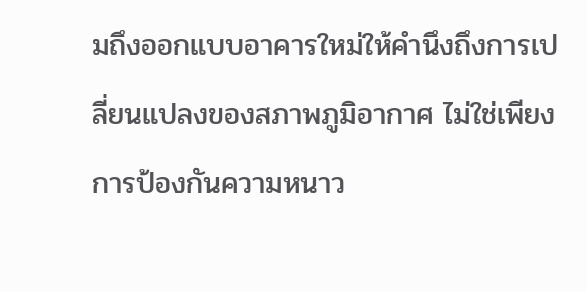มถึงออกแบบอาคารใหม่ให้คำนึงถึงการเปลี่ยนแปลงของสภาพภูมิอากาศ ไม่ใช่เพียงการป้องกันความหนาว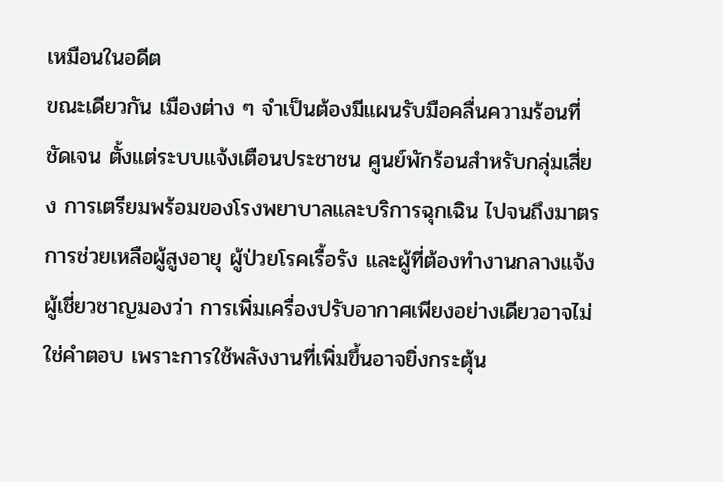เหมือนในอดีต
ขณะเดียวกัน เมืองต่าง ๆ จำเป็นต้องมีแผนรับมือคลื่นความร้อนที่ชัดเจน ตั้งแต่ระบบแจ้งเตือนประชาชน ศูนย์พักร้อนสำหรับกลุ่มเสี่ยง การเตรียมพร้อมของโรงพยาบาลและบริการฉุกเฉิน ไปจนถึงมาตรการช่วยเหลือผู้สูงอายุ ผู้ป่วยโรคเรื้อรัง และผู้ที่ต้องทำงานกลางแจ้ง
ผู้เชี่ยวชาญมองว่า การเพิ่มเครื่องปรับอากาศเพียงอย่างเดียวอาจไม่ใช่คำตอบ เพราะการใช้พลังงานที่เพิ่มขึ้นอาจยิ่งกระตุ้น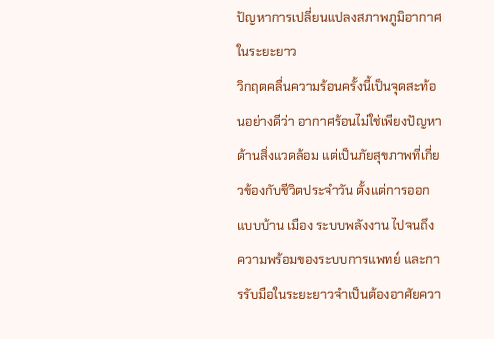ปัญหาการเปลี่ยนแปลงสภาพภูมิอากาศในระยะยาว
วิกฤตคลื่นความร้อนครั้งนี้เป็นจุดสะท้อนอย่างดีว่า อากาศร้อนไม่ใช่เพียงปัญหาด้านสิ่งแวดล้อม แต่เป็นภัยสุขภาพที่เกี่ยวข้องกับชีวิตประจำวัน ตั้งแต่การออกแบบบ้าน เมือง ระบบพลังงาน ไปจนถึงความพร้อมของระบบการแพทย์ และการรับมือในระยะยาวจำเป็นต้องอาศัยควา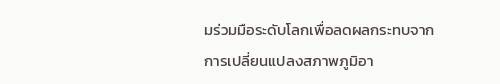มร่วมมือระดับโลกเพื่อลดผลกระทบจากการเปลี่ยนแปลงสภาพภูมิอา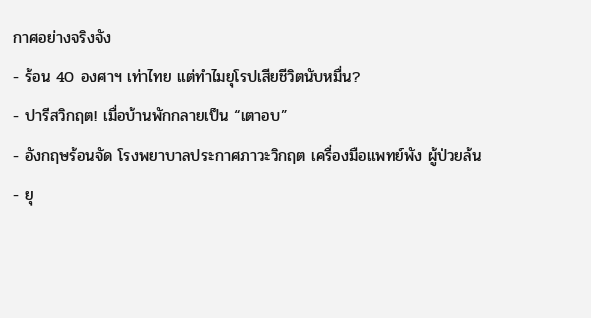กาศอย่างจริงจัง
- ร้อน 40 องศาฯ เท่าไทย แต่ทำไมยุโรปเสียชีวิตนับหมื่น?
- ปารีสวิกฤต! เมื่อบ้านพักกลายเป็น “เตาอบ”
- อังกฤษร้อนจัด โรงพยาบาลประกาศภาวะวิกฤต เครื่องมือแพทย์พัง ผู้ป่วยล้น
- ยุ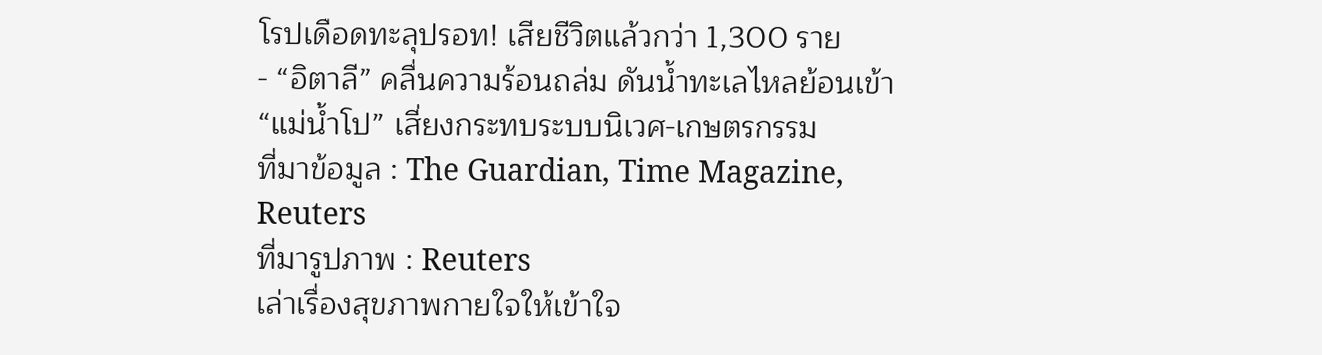โรปเดือดทะลุปรอท! เสียชีวิตแล้วกว่า 1,300 ราย
- “อิตาลี” คลื่นความร้อนถล่ม ดันน้ำทะเลไหลย้อนเข้า “แม่น้ำโป” เสี่ยงกระทบระบบนิเวศ-เกษตรกรรม
ที่มาข้อมูล : The Guardian, Time Magazine, Reuters
ที่มารูปภาพ : Reuters
เล่าเรื่องสุขภาพกายใจให้เข้าใจ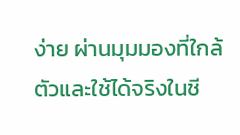ง่าย ผ่านมุมมองที่ใกล้ตัวและใช้ได้จริงในชี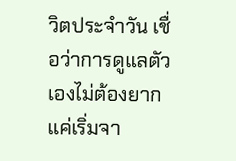วิตประจำวัน เชื่อว่าการดูแลตัวเองไม่ต้องยาก แค่เริ่มจา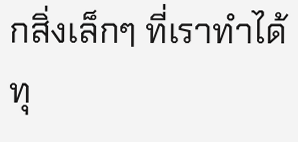กสิ่งเล็กๆ ที่เราทำได้ทุ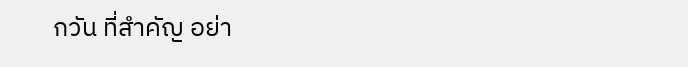กวัน ที่สำคัญ อย่า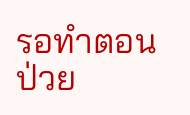รอทำตอนป่วย